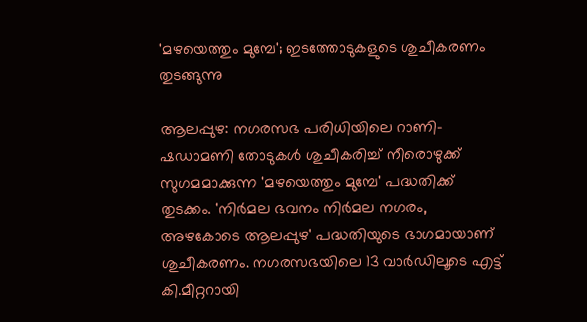'മഴയെത്തും മുമ്പേ'; ഇടത്തോടുകളുടെ ശുചീകരണം തുടങ്ങുന്നു

ആലപ്പുഴ: നഗരസഭ പരിധിയിലെ റാണി-ഷഡാമണി തോടുകള്‍ ശുചീകരിച്ച് നീരൊഴുക്ക് സുഗമമാക്കുന്ന 'മഴയെത്തും മുമ്പേ' പദ്ധതിക്ക് തുടക്കം. 'നിർമല ഭവനം നിർമല നഗരം, അഴകോടെ ആലപ്പുഴ' പദ്ധതിയുടെ ഭാഗമായാണ് ശുചീകരണം. നഗരസഭയിലെ 13 വാര്‍ഡിലൂടെ എട്ട് കി.മീറ്ററായി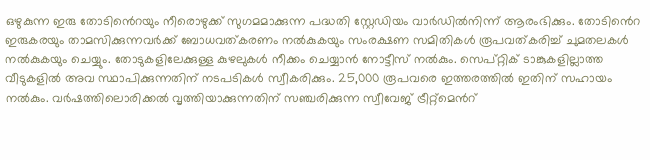ഒഴുകുന്ന ഇരു തോടി‍ൻെറയും നീരൊഴുക്ക് സുഗമമാക്കുന്ന പദ്ധതി സ്റ്റേഡിയം വാര്‍ഡില്‍നിന്ന് ആരംഭിക്കും. തോടി‍ൻെറ ഇരുകരയും താമസിക്കുന്നവര്‍ക്ക് ബോധവത്കരണം നല്‍കുകയും സംരക്ഷണ സമിതികള്‍ രൂപവത്കരിച്ച് ചുമതലകള്‍ നല്‍കുകയും ചെയ്യും. തോടുകളിലേക്കുള്ള കുഴലുകള്‍ നീക്കം ചെയ്യാന്‍ നോട്ടീസ് നൽകും. സെപ്റ്റിക് ടാങ്കുകളില്ലാത്ത വീടുകളിൽ അവ സ്ഥാപിക്കുന്നതിന് നടപടികൾ സ്വീകരിക്കും. 25,000 രൂപവരെ ഇത്തരത്തില്‍ ഇതിന് സഹായം നൽകും. വര്‍ഷത്തിലൊരിക്കല്‍ വൃത്തിയാക്കുന്നതിന് സഞ്ചരിക്കുന്ന സ്വീവേജ് ട്രീറ്റ്മെന്‍റ്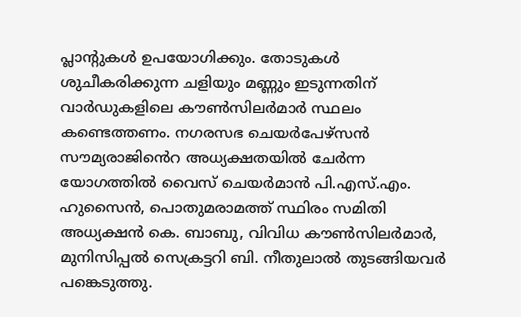പ്ലാന്‍റുകൾ ഉപയോഗിക്കും. തോടുകൾ ശുചീകരിക്കുന്ന ചളിയും മണ്ണും ഇടുന്നതിന് വാര്‍ഡുകളിലെ കൗണ്‍സിലർമാർ സ്ഥലം കണ്ടെത്തണം. നഗരസഭ ചെയര്‍പേഴ്സൻ സൗമ്യരാജി‍ൻെറ അധ്യക്ഷതയില്‍ ചേര്‍ന്ന യോഗത്തില്‍ വൈസ് ചെയര്‍മാന്‍ പി.എസ്.എം. ഹുസൈന്‍, പൊതുമരാമത്ത് സ്ഥിരം സമിതി അധ്യക്ഷന്‍ കെ. ബാബു, വിവിധ കൗണ്‍സിലര്‍മാർ, മുനിസിപ്പല്‍ സെക്രട്ടറി ബി. നീതുലാല്‍ തുടങ്ങിയവര്‍ പങ്കെടുത്തു.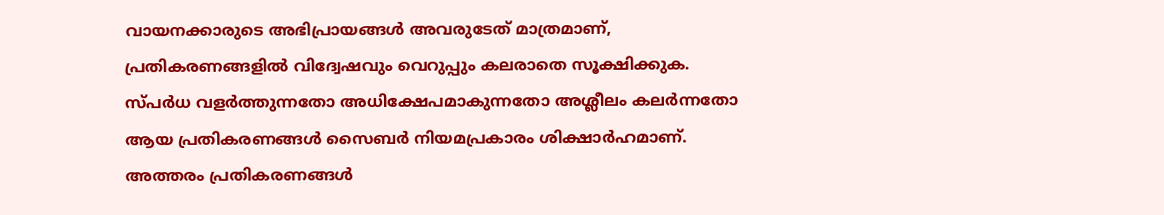വായനക്കാരുടെ അഭിപ്രായങ്ങള്‍ അവരുടേത് മാത്രമാണ്, പ്രതികരണങ്ങളിൽ വിദ്വേഷവും വെറുപ്പും കലരാതെ സൂക്ഷിക്കുക. സ്പർധ വളർത്തുന്നതോ അധിക്ഷേപമാകുന്നതോ അശ്ലീലം കലർന്നതോ ആയ പ്രതികരണങ്ങൾ സൈബർ നിയമപ്രകാരം ശിക്ഷാർഹമാണ്. അത്തരം പ്രതികരണങ്ങൾ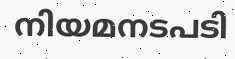നിയമനടപടി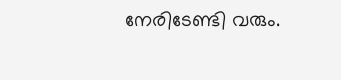നേരിടേണ്ടി വരും.